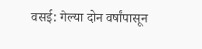वसई: गेल्या दोन वर्षांपासून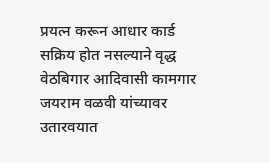प्रयत्न करून आधार कार्ड सक्रिय होत नसल्याने वृद्ध वेठबिगार आदिवासी कामगार जयराम वळवी यांच्यावर उतारवयात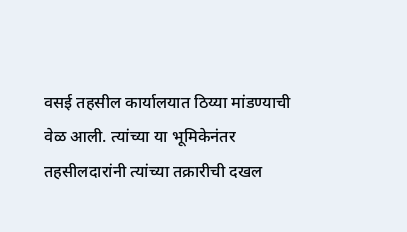वसई तहसील कार्यालयात ठिय्या मांडण्याची वेळ आली. त्यांच्या या भूमिकेनंतर तहसीलदारांनी त्यांच्या तक्रारीची दखल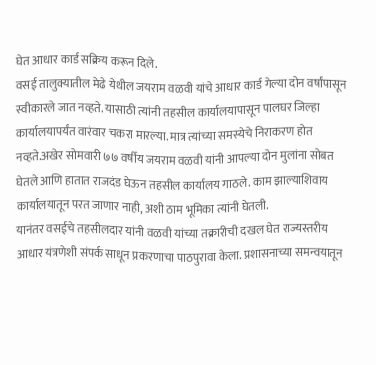घेत आधार कार्ड सक्रिय करून दिले.
वसई तालुक्यातील मेढे येथील जयराम वळवी यांचे आधार कार्ड गेल्या दोन वर्षांपासून स्वीकारले जात नव्हते. यासाठी त्यांनी तहसील कार्यालयापासून पालघर जिल्हा कार्यालयापर्यंत वारंवार चकरा मारल्या. मात्र त्यांच्या समस्येचे निराकरण होत नव्हते.अखेर सोमवारी ७७ वर्षीय जयराम वळवी यांनी आपल्या दोन मुलांना सोबत घेतले आणि हातात राजदंड घेऊन तहसील कार्यालय गाठले. काम झाल्याशिवाय कार्यालयातून परत जाणार नाही, अशी ठाम भूमिका त्यांनी घेतली.
यानंतर वसईचे तहसीलदार यांनी वळवी यांच्या तक्रारीची दखल घेत राज्यस्तरीय आधार यंत्रणेशी संपर्क साधून प्रकरणाचा पाठपुरावा केला. प्रशासनाच्या समन्वयातून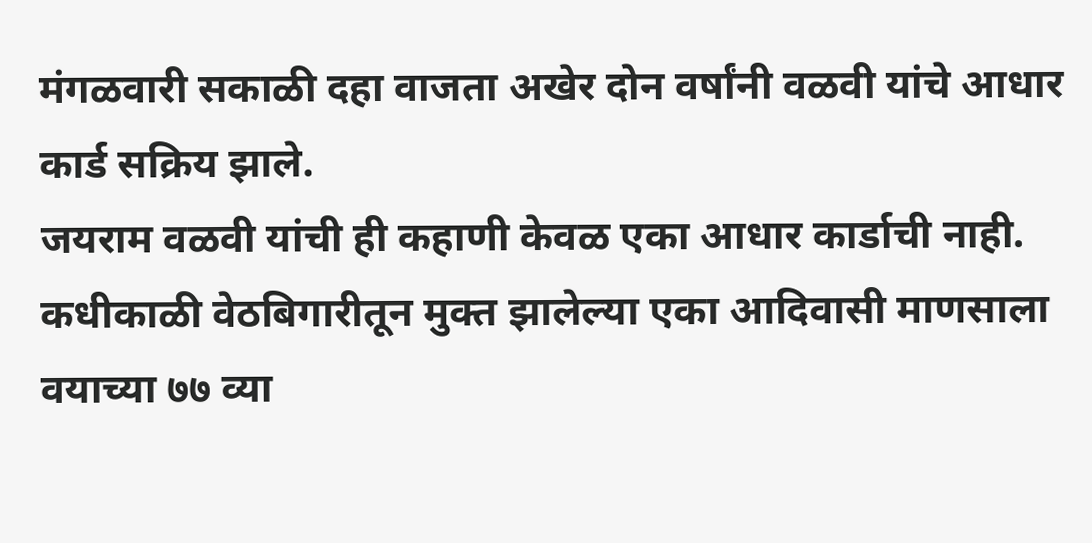मंगळवारी सकाळी दहा वाजता अखेर दोन वर्षांनी वळवी यांचे आधार कार्ड सक्रिय झाले.
जयराम वळवी यांची ही कहाणी केवळ एका आधार कार्डाची नाही. कधीकाळी वेठबिगारीतून मुक्त झालेल्या एका आदिवासी माणसाला वयाच्या ७७ व्या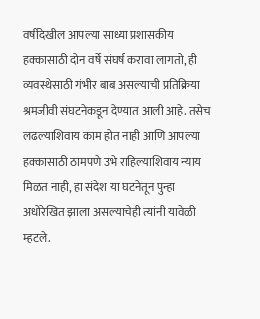वर्षीदेखील आपल्या साध्या प्रशासकीय हक्कासाठी दोन वर्षे संघर्ष करावा लागतो, ही व्यवस्थेसाठी गंभीर बाब असल्याची प्रतिक्रिया श्रमजीवी संघटनेकडून देण्यात आली आहे. तसेच लढल्याशिवाय काम होत नाही आणि आपल्या हक्कासाठी ठामपणे उभे राहिल्याशिवाय न्याय मिळत नाही, हा संदेश या घटनेतून पुन्हा अधोरेखित झाला असल्याचेही त्यांनी यावेळी म्हटले.